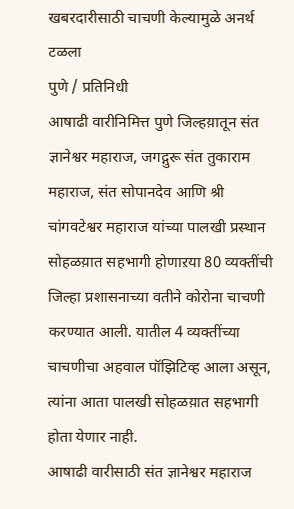खबरदारीसाठी चाचणी केल्यामुळे अनर्थ टळला
पुणे / प्रतिनिधी
आषाढी वारीनिमित्त पुणे जिल्हय़ातून संत ज्ञानेश्वर महाराज, जगद्गुरू संत तुकाराम महाराज, संत सोपानदेव आणि श्री चांगवटेश्वर महाराज यांच्या पालखी प्रस्थान सोहळय़ात सहभागी होणाऱया 80 व्यक्तींची जिल्हा प्रशासनाच्या वतीने कोरोना चाचणी करण्यात आली. यातील 4 व्यक्तींच्या चाचणीचा अहवाल पॉझिटिव्ह आला असून, त्यांना आता पालखी सोहळय़ात सहभागी होता येणार नाही.
आषाढी वारीसाठी संत ज्ञानेश्वर महाराज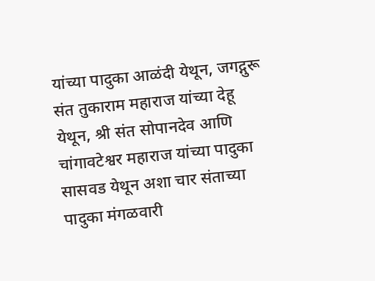यांच्या पादुका आळंदी येथून, जगद्गुरू संत तुकाराम महाराज यांच्या देहू येथून, श्री संत सोपानदेव आणि चांगावटेश्वर महाराज यांच्या पादुका सासवड येथून अशा चार संताच्या पादुका मंगळवारी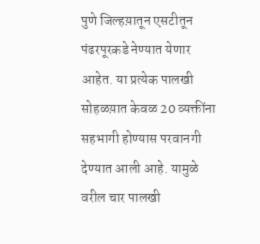पुणे जिल्हय़ातून एसटीतून पंढरपूरकडे नेण्यात येणार आहेत. या प्रत्येक पालखी सोहळय़ात केवळ 20 व्यक्तींना सहभागी होण्यास परवानगी देण्यात आली आहे. यामुळे वरील चार पालखी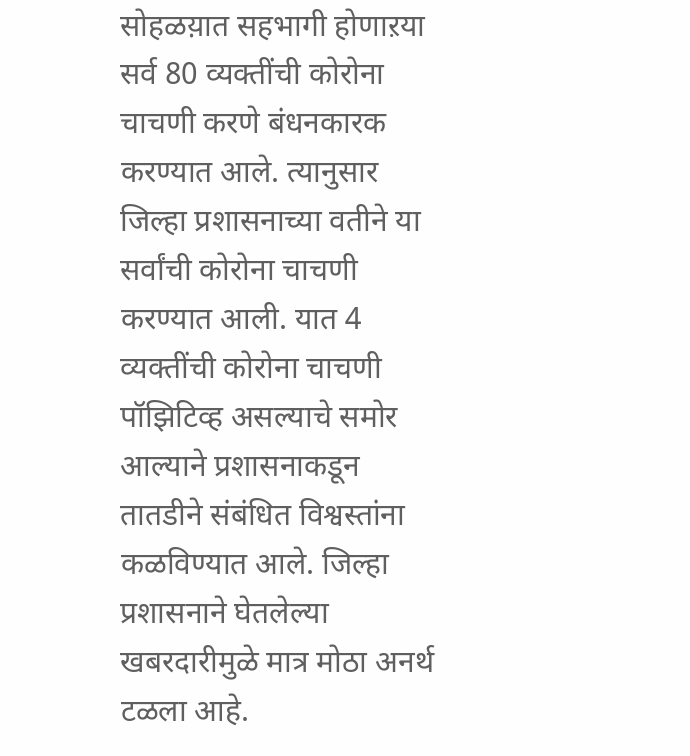सोहळय़ात सहभागी होणाऱया सर्व 80 व्यक्तींची कोरोना चाचणी करणे बंधनकारक करण्यात आले. त्यानुसार जिल्हा प्रशासनाच्या वतीने या सर्वांची कोरोना चाचणी करण्यात आली. यात 4 व्यक्तींची कोरोना चाचणी पॉझिटिव्ह असल्याचे समोर आल्याने प्रशासनाकडून तातडीने संबंधित विश्वस्तांना कळविण्यात आले. जिल्हा प्रशासनाने घेतलेल्या खबरदारीमुळे मात्र मोठा अनर्थ टळला आहे.